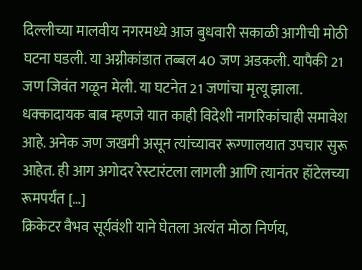दिल्लीच्या मालवीय नगरमध्ये आज बुधवारी सकाळी आगीची मोठी घटना घडली. या अग्नीकांडात तब्बल 40 जण अडकली. यापैकी 21 जण जिवंत गळून मेली. या घटनेत 21 जणांचा मृत्यू झाला. धक्कादायक बाब म्हणजे यात काही विदेशी नागरिकांचाही समावेश आहे. अनेक जण जखमी असून त्यांच्यावर रूग्णालयात उपचार सुरू आहेत. ही आग अगोदर रेस्टारंटला लागली आणि त्यानंतर हॉटेलच्या रूमपर्यंत […]
क्रिकेटर वैभव सूर्यवंशी याने घेतला अत्यंत मोठा निर्णय,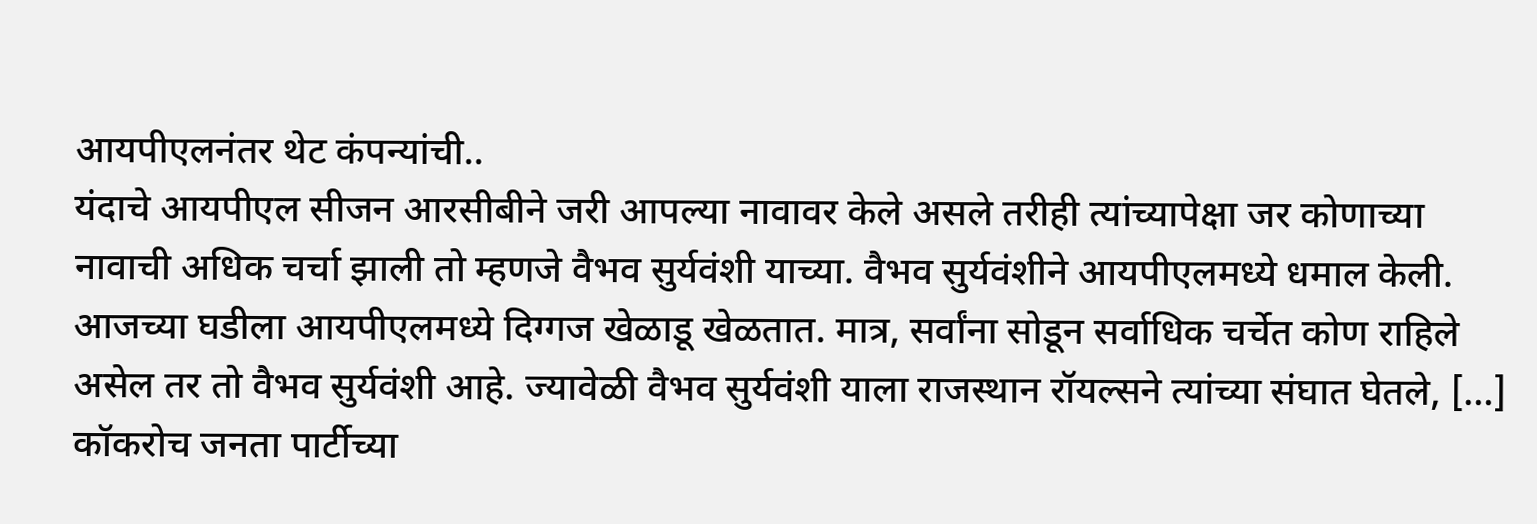आयपीएलनंतर थेट कंपन्यांची..
यंदाचे आयपीएल सीजन आरसीबीने जरी आपल्या नावावर केले असले तरीही त्यांच्यापेक्षा जर कोणाच्या नावाची अधिक चर्चा झाली तो म्हणजे वैभव सुर्यवंशी याच्या. वैभव सुर्यवंशीने आयपीएलमध्ये धमाल केली. आजच्या घडीला आयपीएलमध्ये दिग्गज खेळाडू खेळतात. मात्र, सर्वांना सोडून सर्वाधिक चर्चेत कोण राहिले असेल तर तो वैभव सुर्यवंशी आहे. ज्यावेळी वैभव सुर्यवंशी याला राजस्थान रॉयल्सने त्यांच्या संघात घेतले, […]
कॉकरोच जनता पार्टीच्या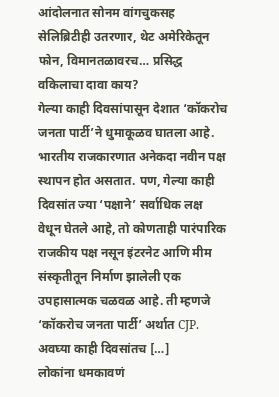आंदोलनात सोनम वांगचुकसह सेलिब्रिटीही उतरणार, थेट अमेरिकेतून फोन, विमानतळावरच… प्रसिद्ध वकिलाचा दावा काय?
गेल्या काही दिवसांपासून देशात ‘कॉकरोच जनता पार्टी’ने धुमाकूळव घातला आहे. भारतीय राजकारणात अनेकदा नवीन पक्ष स्थापन होत असतात. पण, गेल्या काही दिवसांत ज्या ‘पक्षाने’ सर्वाधिक लक्ष वेधून घेतले आहे, तो कोणताही पारंपारिक राजकीय पक्ष नसून इंटरनेट आणि मीम संस्कृतीतून निर्माण झालेली एक उपहासात्मक चळवळ आहे. ती म्हणजे ‘कॉकरोच जनता पार्टी’ अर्थात CJP. अवघ्या काही दिवसांतच […]
लोकांना धमकावणं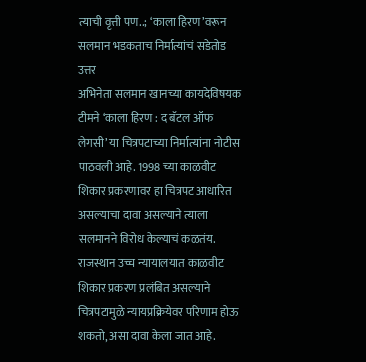त्याची वृत्ती पण..; ‘काला हिरण’वरून सलमान भडकताच निर्मात्यांचं सडेतोड उत्तर
अभिनेता सलमान खानच्या कायदेविषयक टीमने ‘काला हिरण : द बॅटल ऑफ लेगसी’ या चित्रपटाच्या निर्मात्यांना नोटीस पाठवली आहे. 1998 च्या काळवीट शिकार प्रकरणावर हा चित्रपट आधारित असल्याचा दावा असल्याने त्याला सलमानने विरोध केल्याचं कळतंय. राजस्थान उच्च न्यायालयात काळवीट शिकार प्रकरण प्रलंबित असल्याने चित्रपटामुळे न्यायप्रक्रियेवर परिणाम होऊ शकतो, असा दावा केला जात आहे.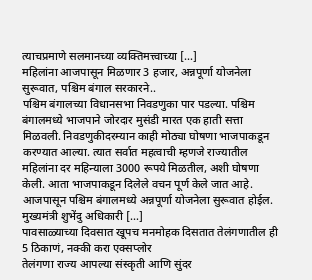त्याचप्रमाणे सलमानच्या व्यक्तिमत्त्वाच्या […]
महिलांना आजपासून मिळणार 3 हजार, अन्नपूर्णा योजनेला सुरूवात, पश्चिम बंगाल सरकारने..
पश्चिम बंगालच्या विधानसभा निवडणुका पार पडल्या. पश्चिम बंगालमध्ये भाजपाने जोरदार मुसंडी मारत एक हाती सत्ता मिळवली. निवडणुकीदरम्यान काही मोठ्या घोषणा भाजपाकडून करण्यात आल्या. त्यात सर्वात महत्वाची म्हणजे राज्यातील महिलांना दर महिन्याला 3000 रूपये मिळतील, अशी घोषणा केली. आता भाजपाकडून दिलेले वचन पूर्ण केले जात आहे. आजपासून पश्चिम बंगालमध्ये अन्नपूर्णा योजनेला सुरूवात होईल. मुख्यमंत्री शुभेंदु अधिकारी […]
पावसाळ्याच्या दिवसात खूपच मनमोहक दिसतात तेलंगणातील ही 5 ठिकाणं, नक्की करा एक्सप्लोर
तेलंगणा राज्य आपल्या संस्कृती आणि सुंदर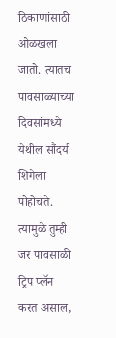ठिकाणांसाठी ओळखला जातो. त्यातच पावसाळ्याच्या दिवसांमध्ये येथील सौंदर्य शिगेला पोहोचते. त्यामुळे तुम्ही जर पावसाळी ट्रिप प्लॅन करत असाल,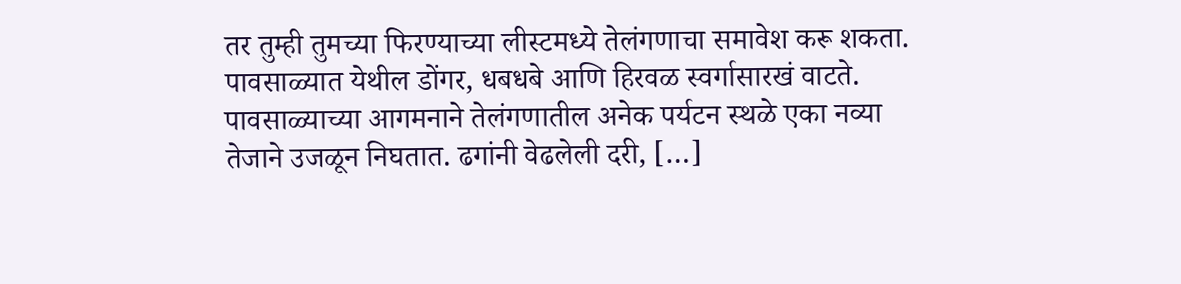तर तुम्ही तुमच्या फिरण्याच्या लीस्टमध्ये तेलंगणाचा समावेश करू शकता. पावसाळ्यात येथील डोंगर, धबधबे आणि हिरवळ स्वर्गासारखं वाटते. पावसाळ्याच्या आगमनाने तेलंगणातील अनेक पर्यटन स्थळे एका नव्या तेजाने उजळून निघतात. ढगांनी वेढलेली दरी, […]